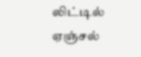லிட்டில் ஏஞ்சல்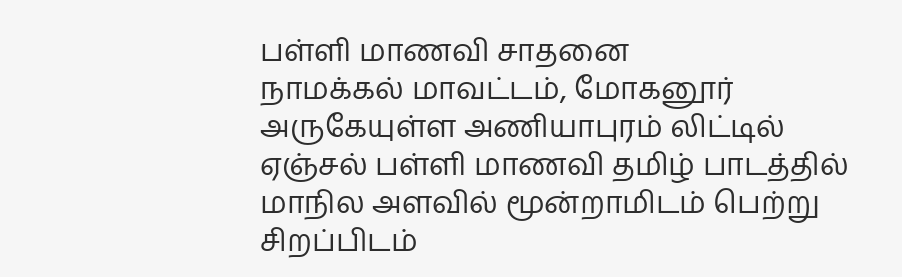பள்ளி மாணவி சாதனை
நாமக்கல் மாவட்டம், மோகனூர் அருகேயுள்ள அணியாபுரம் லிட்டில் ஏஞ்சல் பள்ளி மாணவி தமிழ் பாடத்தில் மாநில அளவில் மூன்றாமிடம் பெற்று சிறப்பிடம்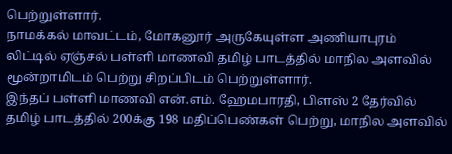பெற்றுள்ளார்.
நாமக்கல் மாவட்டம், மோகனூர் அருகேயுள்ள அணியாபுரம் லிட்டில் ஏஞ்சல் பள்ளி மாணவி தமிழ் பாடத்தில் மாநில அளவில் மூன்றாமிடம் பெற்று சிறப்பிடம் பெற்றுள்ளார்.
இந்தப் பள்ளி மாணவி என்.எம். ஹேமபாரதி, பிளஸ் 2 தேர்வில் தமிழ் பாடத்தில் 200க்கு 198 மதிப்பெண்கள் பெற்று, மாநில அளவில்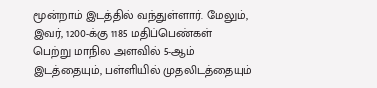மூன்றாம் இடத்தில் வந்துள்ளார். மேலும், இவர், 1200-க்கு 1185 மதிப்பெண்கள் பெற்று மாநில அளவில் 5-ஆம் இடத்தையும், பள்ளியில் முதலிடத்தையும்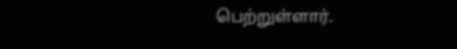பெற்றுள்ளார்.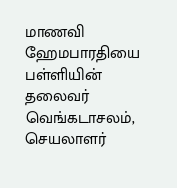மாணவி ஹேமபாரதியை பள்ளியின் தலைவர் வெங்கடாசலம், செயலாளர்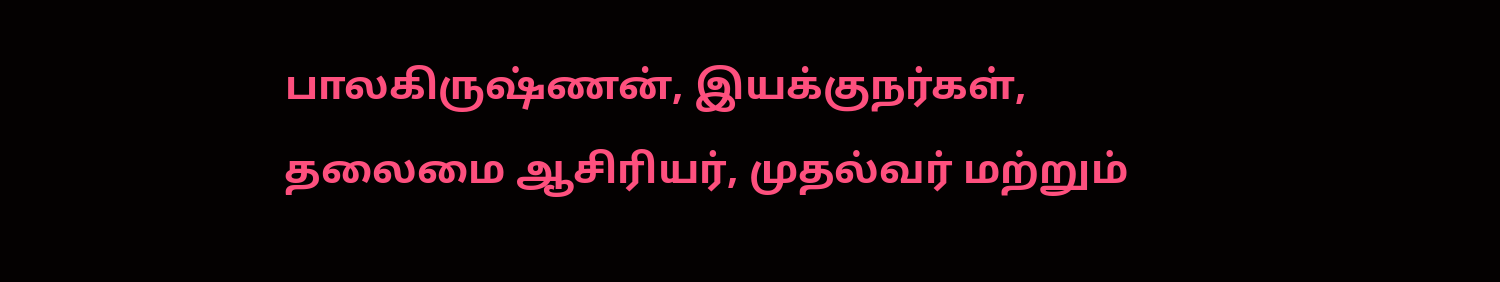பாலகிருஷ்ணன், இயக்குநர்கள், தலைமை ஆசிரியர், முதல்வர் மற்றும்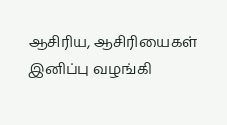ஆசிரிய, ஆசிரியைகள் இனிப்பு வழங்கி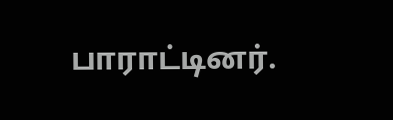பாராட்டினர்.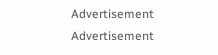Advertisement
Advertisement